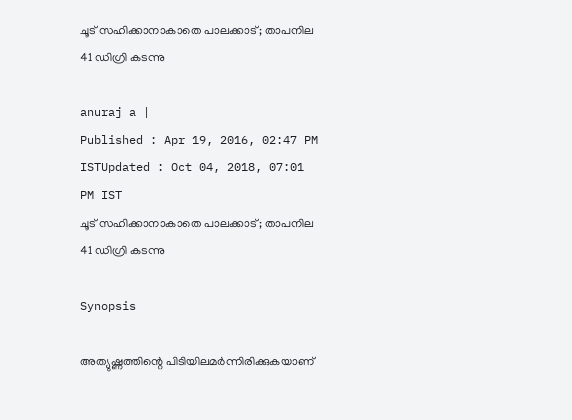ചൂട് സഹിക്കാനാകാതെ പാലക്കാട്; താപനില 41 ഡിഗ്രി കടന്നു

anuraj a |
Published : Apr 19, 2016, 02:47 PM ISTUpdated : Oct 04, 2018, 07:01 PM IST
ചൂട് സഹിക്കാനാകാതെ പാലക്കാട്; താപനില 41 ഡിഗ്രി കടന്നു

Synopsis

അത്യുഷ്ണത്തിന്റെ പിടിയിലമര്‍ന്നിരിക്കുകയാണ്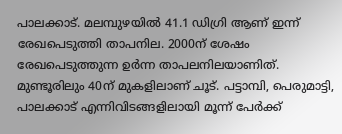പാലക്കാട്. മലമ്പുഴയില്‍ 41.1 ഡിഗ്രി ആണ് ഇന്ന് രേഖപെടുത്തി താപനില. 2000ന് ശേഷം രേഖപെടുത്തുന്ന ഉര്‍ന്ന താപലനിലയാണിത്. മുണ്ടൂരിലും 40ന് മുകളിലാണ് ചൂട്. പട്ടാമ്പി, പെരുമാട്ടി, പാലക്കാട് എന്നിവിടങ്ങളിലായി മൂന്ന് പേര്‍ക്ക്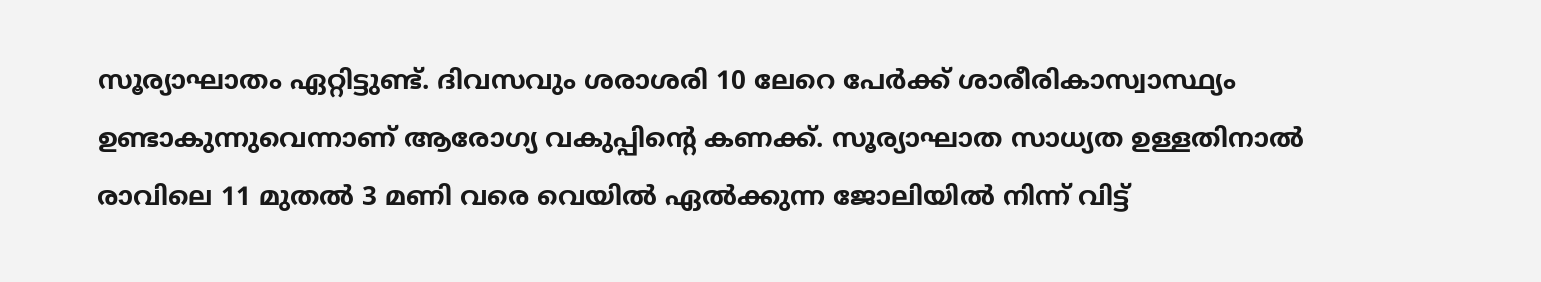സൂര്യാഘാതം ഏറ്റിട്ടുണ്ട്. ദിവസവും ശരാശരി 10 ലേറെ പേര്‍ക്ക് ശാരീരികാസ്വാസ്ഥ്യം ഉണ്ടാകുന്നുവെന്നാണ് ആരോഗ്യ വകുപ്പിന്റെ കണക്ക്. സൂര്യാഘാത സാധ്യത ഉള്ളതിനാല്‍ രാവിലെ 11 മുതല്‍ 3 മണി വരെ വെയില്‍ ഏല്‍ക്കുന്ന ജോലിയില്‍ നിന്ന് വിട്ട്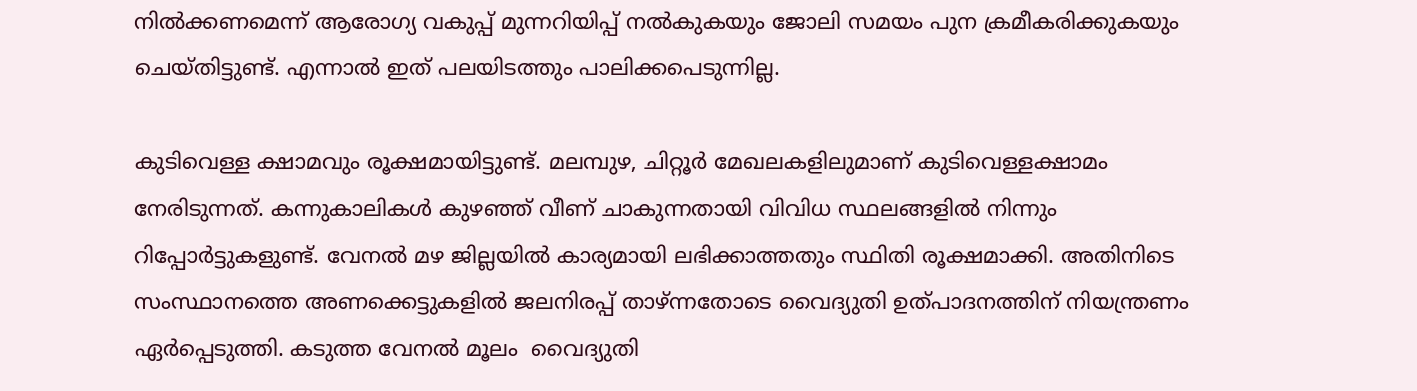നില്‍ക്കണമെന്ന് ആരോഗ്യ വകുപ്പ് മുന്നറിയിപ്പ് നല്‍കുകയും ജോലി സമയം പുന ക്രമീകരിക്കുകയും ചെയ്തിട്ടുണ്ട്. എന്നാല്‍ ഇത് പലയിടത്തും പാലിക്കപെടുന്നില്ല.

കുടിവെള്ള ക്ഷാമവും രൂക്ഷമായിട്ടുണ്ട്. മലമ്പുഴ, ചിറ്റൂര്‍ മേഖലകളിലുമാണ് കുടിവെള്ളക്ഷാമം നേരിടുന്നത്. കന്നുകാലികള്‍ കുഴഞ്ഞ് വീണ് ചാകുന്നതായി വിവിധ സ്ഥലങ്ങളില്‍ നിന്നും റിപ്പോര്‍ട്ടുകളുണ്ട്. വേനല്‍ മഴ ജില്ലയില്‍ കാര്യമായി ലഭിക്കാത്തതും സ്ഥിതി രൂക്ഷമാക്കി. അതിനിടെ  സംസ്ഥാനത്തെ അണക്കെട്ടുകളില്‍ ജലനിരപ്പ് താഴ്ന്നതോടെ വൈദ്യുതി ഉത്പാദനത്തിന് നിയന്ത്രണം ഏര്‍പ്പെടുത്തി. കടുത്ത വേനല്‍ മൂലം  വൈദ്യുതി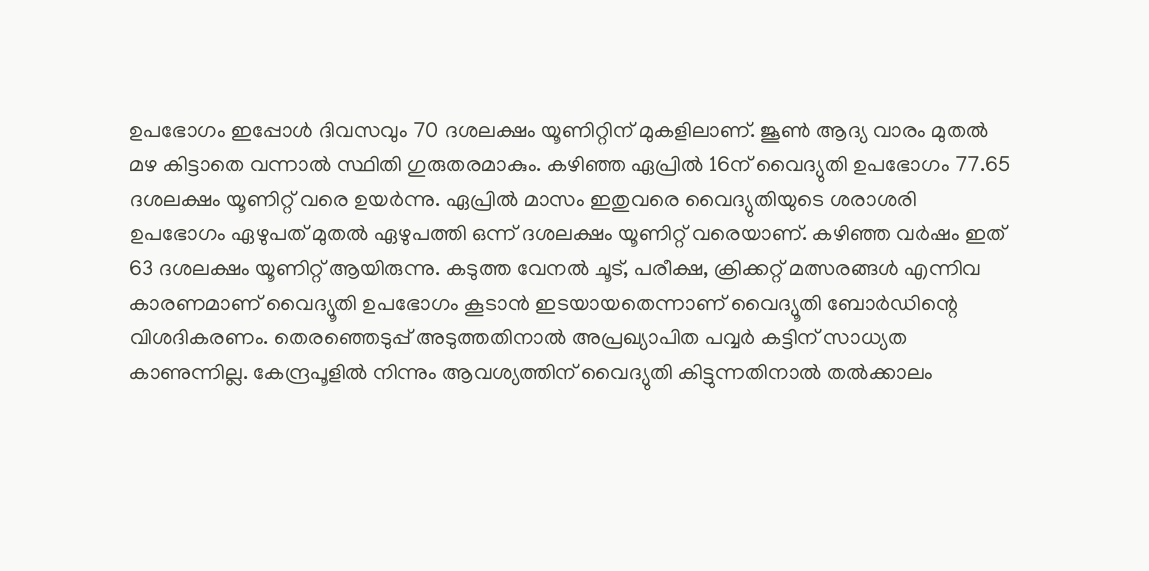ഉപഭോഗം ഇപ്പോള്‍ ദിവസവും 70 ദശലക്ഷം യൂണിറ്റിന് മുകളിലാണ്. ജൂണ്‍ ആദ്യ വാരം മുതല്‍ മഴ കിട്ടാതെ വന്നാല്‍ സ്ഥിതി ഗുരുതരമാകും. കഴിഞ്ഞ ഏപ്രില്‍ 16ന് വൈദ്യുതി ഉപഭോഗം 77.65 ദശലക്ഷം യൂണിറ്റ് വരെ ഉയര്‍ന്നു. ഏപ്രില്‍ മാസം ഇതുവരെ വൈദ്യുതിയുടെ ശരാശരി ഉപഭോഗം ഏഴുപത് മുതല്‍ ഏഴുപത്തി ഒന്ന് ദശലക്ഷം യൂണിറ്റ് വരെയാണ്. കഴിഞ്ഞ വര്‍ഷം ഇത് 63 ദശലക്ഷം യൂണിറ്റ് ആയിരുന്നു. കടുത്ത വേനല്‍ ചൂട്, പരീക്ഷ, ക്രിക്കറ്റ് മത്സരങ്ങള്‍ എന്നിവ കാരണമാണ് വൈദ്യൂതി ഉപഭോഗം കൂടാന്‍ ഇടയായതെന്നാണ് വൈദ്യൂതി ബോര്‍ഡിന്റെ വിശദികരണം. തെരഞ്ഞെടുപ്പ് അടുത്തതിനാല്‍ അപ്രഖ്യാപിത പവ്വര്‍ കട്ടിന് സാധ്യത കാണുന്നില്ല. കേന്ദ്രപൂളില്‍ നിന്നും ആവശ്യത്തിന് വൈദ്യുതി കിട്ടുന്നതിനാല്‍ തല്‍ക്കാലം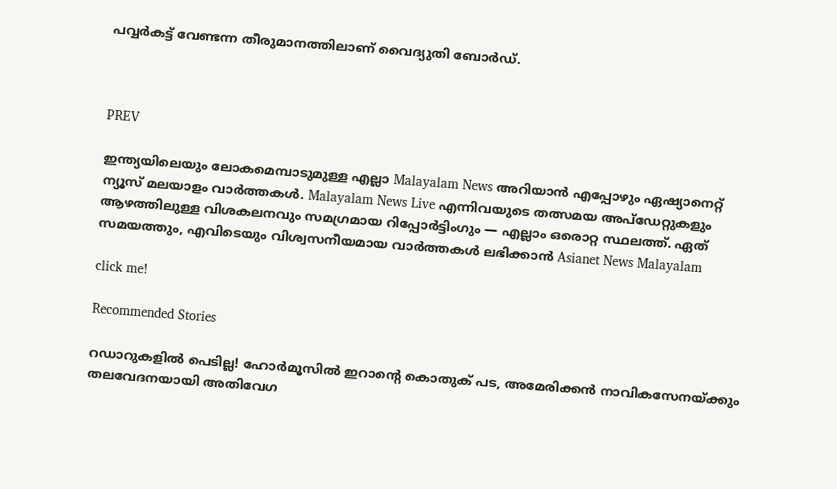പവ്വര്‍കട്ട് വേണ്ടന്ന തീരുമാനത്തിലാണ് വൈദ്യുതി ബോര്‍ഡ്.



PREV

ഇന്ത്യയിലെയും ലോകമെമ്പാടുമുള്ള എല്ലാ Malayalam News അറിയാൻ എപ്പോഴും ഏഷ്യാനെറ്റ് ന്യൂസ് മലയാളം വാർത്തകൾ. Malayalam News Live എന്നിവയുടെ തത്സമയ അപ്‌ഡേറ്റുകളും ആഴത്തിലുള്ള വിശകലനവും സമഗ്രമായ റിപ്പോർട്ടിംഗും — എല്ലാം ഒരൊറ്റ സ്ഥലത്ത്. ഏത് സമയത്തും, എവിടെയും വിശ്വസനീയമായ വാർത്തകൾ ലഭിക്കാൻ Asianet News Malayalam

click me!

Recommended Stories

റഡാറുകളിൽ പെടില്ല! ഹോർമൂസിൽ ഇറാന്റെ കൊതുക് പട, അമേരിക്കൻ നാവികസേനയ്ക്കും തലവേദനയായി അതിവേഗ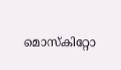മൊസ്കിറ്റോ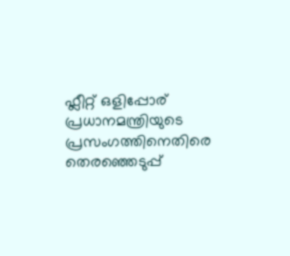ഫ്ലീറ്റ് ഒളിപ്പോര്
പ്രധാനമന്ത്രിയുടെ പ്രസംഗത്തിനെതിരെ തെരഞ്ഞെടുപ്പ്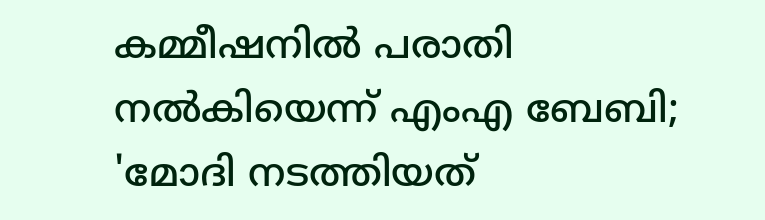കമ്മീഷനിൽ പരാതി നൽകിയെന്ന് എംഎ ബേബി; 'മോദി നടത്തിയത്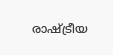രാഷ്‌ട്രീയ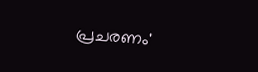പ്രചരണം'